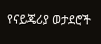የናይጄሪያ ወታደሮች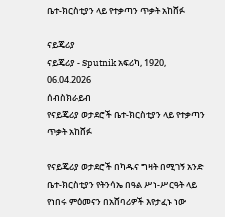ቤተ-ክርስቲያን ላይ የተቃጣን ጥቃት አከሸፉ

ናይጄሪያ
ናይጄሪያ - Sputnik አፍሪካ, 1920, 06.04.2026
ሰብስክራይብ
የናይጄሪያ ወታደሮች ቤተ-ክርስቲያን ላይ የተቃጣን ጥቃት አከሸፉ

የናይጄሪያ ወታደሮች በካዱና ግዛት በሚገኝ አንድ ቤተ-ክርስቲያን የትንሳኤ በዓል ሥነ-ሥርዓት ላይ የነበሩ ምዕመናን በአሸባሪዎች እየታፈኑ ነው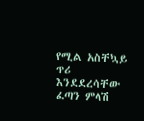የሚል አስቸኳይ ጥሪ እንደደረሳቸው ፈጣን ምላሽ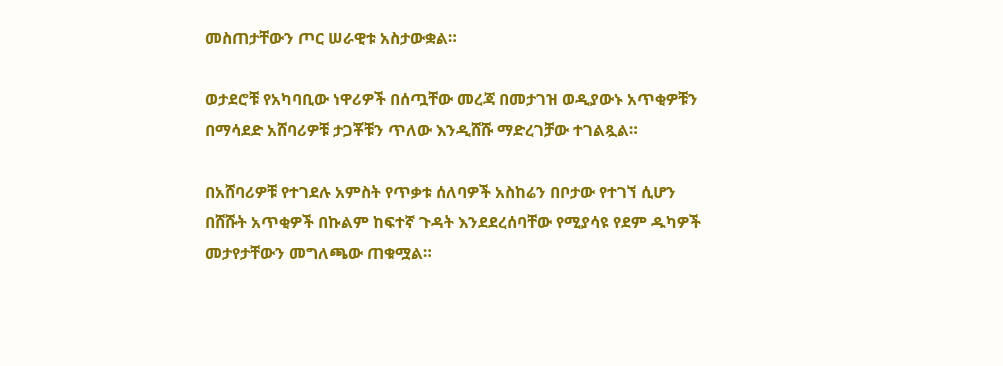መስጠታቸውን ጦር ሠራዊቱ አስታውቋል።

ወታደሮቹ የአካባቢው ነዋሪዎች በሰጧቸው መረጃ በመታገዝ ወዲያውኑ አጥቂዎቹን በማሳደድ አሸባሪዎቹ ታጋቾቹን ጥለው እንዲሸሹ ማድረገቻው ተገልጿል።

በአሸባሪዎቹ የተገደሉ አምስት የጥቃቱ ሰለባዎች አስከሬን በቦታው የተገኘ ሲሆን በሸሹት አጥቂዎች በኩልም ከፍተኛ ጉዳት እንደደረሰባቸው የሚያሳዩ የደም ዱካዎች መታየታቸውን መግለጫው ጠቁሟል።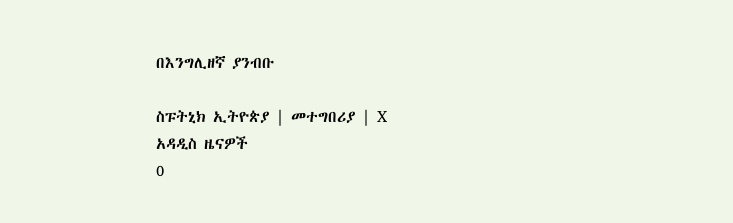በእንግሊዘኛ ያንብቡ

ስፑትኒክ ኢትዮጵያ | መተግበሪያ | X
አዳዲስ ዜናዎች
0